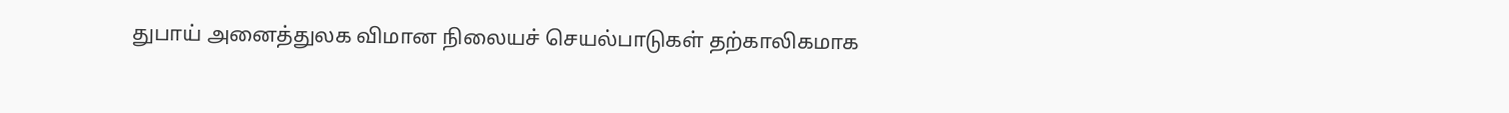துபாய் அனைத்துலக விமான நிலையச் செயல்பாடுகள் தற்காலிகமாக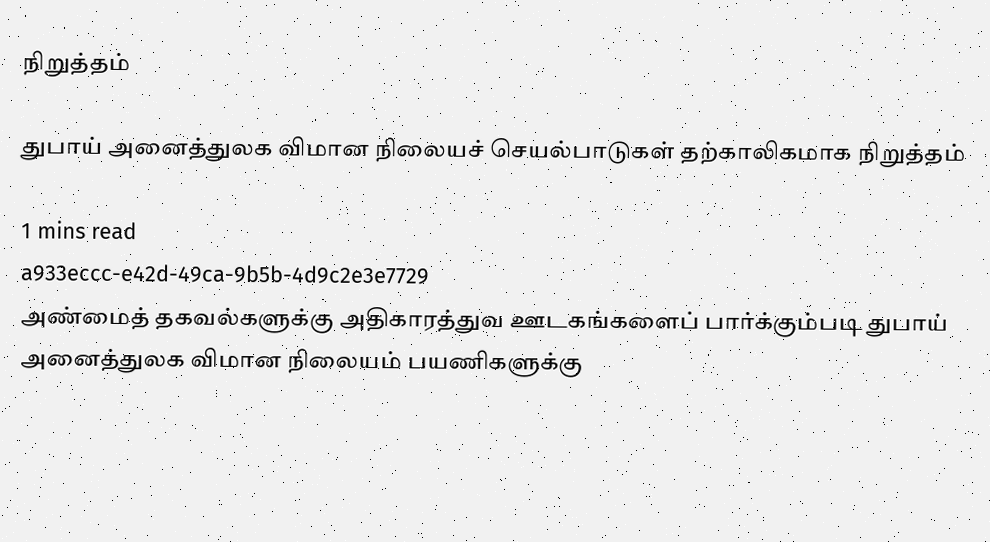நிறுத்தம்

துபாய் அனைத்துலக விமான நிலையச் செயல்பாடுகள் தற்காலிகமாக நிறுத்தம்

1 mins read
a933eccc-e42d-49ca-9b5b-4d9c2e3e7729
அண்மைத் தகவல்களுக்கு அதிகாரத்துவ ஊடகங்களைப் பார்க்கும்படி துபாய் அனைத்துலக விமான நிலையம் பயணிகளுக்கு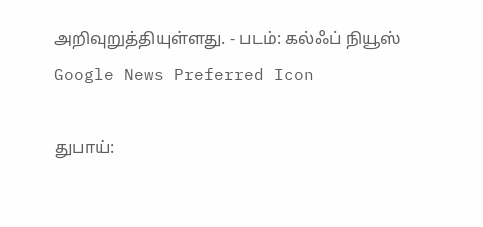அறிவுறுத்தியுள்ளது. - படம்: கல்ஃப் நியூஸ்
Google News Preferred Icon

துபாய்: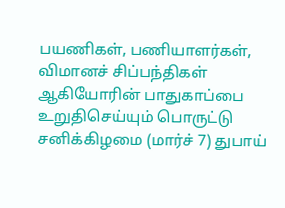பயணிகள், பணியாளர்கள், விமானச் சிப்பந்திகள் ஆகியோரின் பாதுகாப்பை உறுதிசெய்யும் பொருட்டு சனிக்கிழமை (மார்ச் 7) துபாய்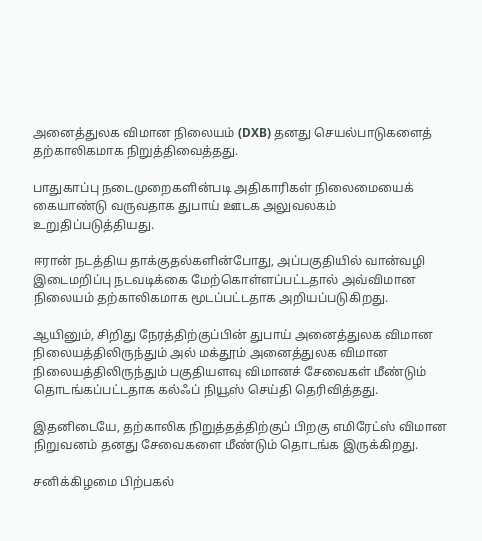அனைத்துலக விமான நிலையம் (DXB) தனது செயல்பாடுகளைத் தற்காலிகமாக நிறுத்திவைத்தது.

பாதுகாப்பு நடைமுறைகளின்படி அதிகாரிகள் நிலைமையைக் கையாண்டு வருவதாக துபாய் ஊடக அலுவலகம் உறுதிப்படுத்தியது.

ஈரான் நடத்திய தாக்குதல்களின்போது, அப்பகுதியில் வான்வழி இடைமறிப்பு நடவடிக்கை மேற்கொள்ளப்பட்டதால் அவ்விமான நிலையம் தற்காலிகமாக மூடப்பட்டதாக அறியப்படுகிறது.

ஆயினும், சிறிது நேரத்திற்குப்பின் துபாய் அனைத்துலக விமான நிலையத்திலிருந்தும் அல் மக்தூம் அனைத்துலக விமான நிலையத்திலிருந்தும் பகுதியளவு விமானச் சேவைகள் மீண்டும் தொடங்கப்பட்டதாக கல்ஃப் நியூஸ் செய்தி தெரிவித்தது.

இதனிடையே, தற்காலிக நிறுத்தத்திற்குப் பிறகு எமிரேட்ஸ் விமான நிறுவனம் தனது சேவைகளை மீண்டும் தொடங்க இருக்கிறது.

சனிக்கிழமை பிற்பகல்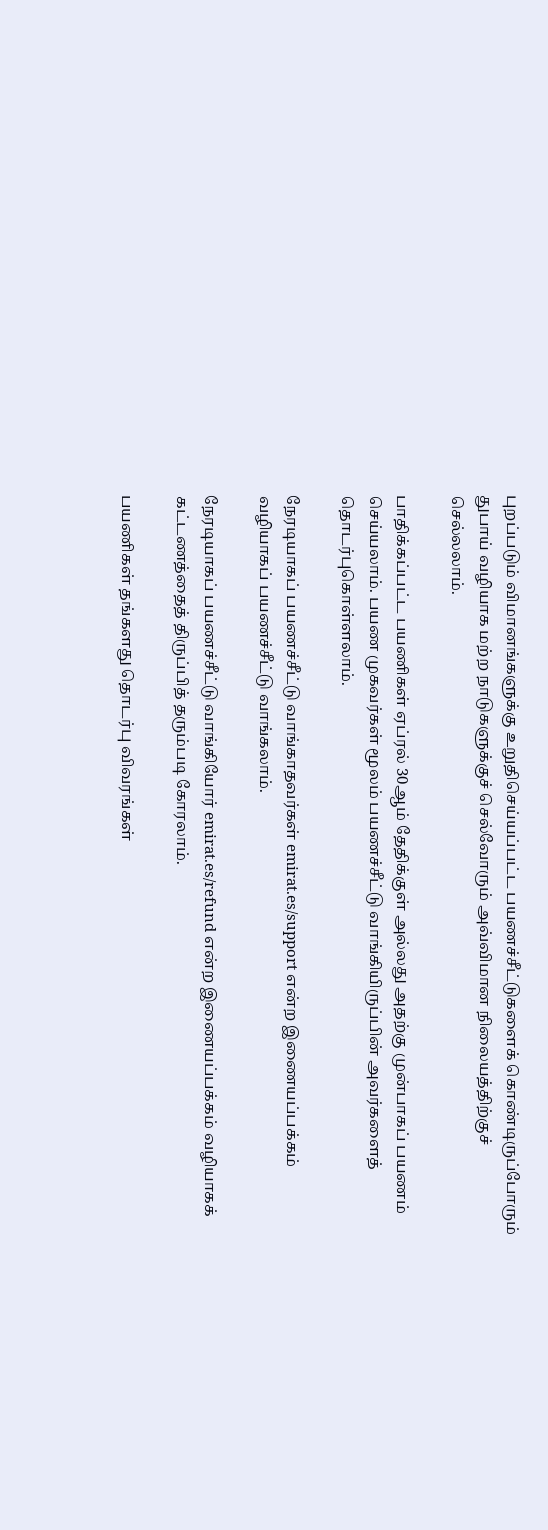புறப்படும் விமானங்களுக்கு உறுதிசெய்யப்பட்ட பயணச்சீட்டுகளைக் கொண்டிருப்போரும் துபாய் வழியாக மற்ற நாடுகளுக்குச் செல்வோரும் அவ்விமான நிலையத்திற்குச் செல்லலாம்.

பாதிக்கப்பட்ட பயணிகள் ஏப்ரல் 30ஆம் தேதிக்குள் அல்லது அதற்கு முன்பாகப் பயணம் செய்யலாம். பயண முகவர்கள் மூலம் பயணச்சீட்டு வாங்கியிருப்பின் அவர்களைத் தொடர்புகொள்ளலாம்.

நேரடியாகப் பயணச்சீட்டு வாங்காதவர்கள் emirat.es/support என்ற இணையப்பக்கம் வழியாகப் பயணச்சீட்டு வாங்கலாம்.

நேரடியாகப் பயணச்சீட்டு வாங்கியோர் emirat.es/refund என்ற இணையப்பக்கம் வழியாகக் கட்டணத்தைத் திருப்பித் தரும்படி கோரலாம்.

பயணிகள் தங்களது தொடர்பு விவரங்கள்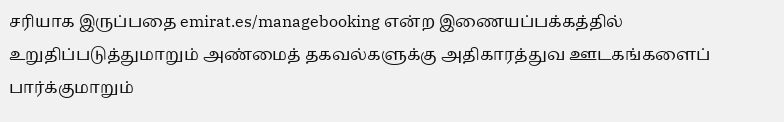சரியாக இருப்பதை emirat.es/managebooking என்ற இணையப்பக்கத்தில் உறுதிப்படுத்துமாறும் அண்மைத் தகவல்களுக்கு அதிகாரத்துவ ஊடகங்களைப் பார்க்குமாறும்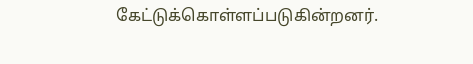கேட்டுக்கொள்ளப்படுகின்றனர்.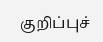குறிப்புச்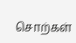சொற்கள்